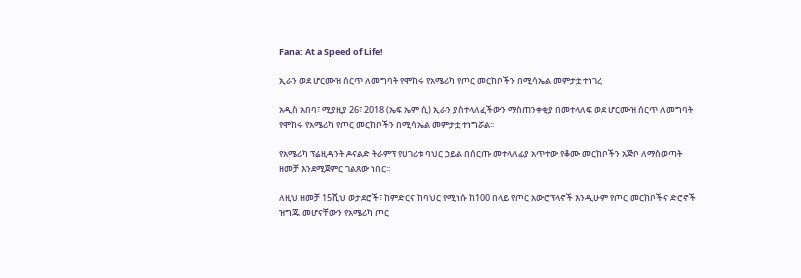Fana: At a Speed of Life!

ኢራን ወደ ሆርሙዝ ሰርጥ ለመግባት የሞከሩ የአሜሪካ የጦር መርከቦችን በሚሳኤል መምታቷ ተነገረ

አዲስ አበባ፣ ሚያዚያ 26፣ 2018 (ኤፍ ኤም ሲ) ኢራን ያስተላለፈችውን ማስጠንቀቂያ በመተላለፍ ወደ ሆርሙዝ ሰርጥ ለመግባት የሞከሩ የአሜሪካ የጦር መርከቦችን በሚሳኤል መምታቷ ተነግሯል፡፡

የአሜሪካ ፕሬዚዳንት ዶናልድ ትራምፕ የሀገሪቱ ባህር ኃይል በሰርጡ መተላለፊያ አጥተው የቆሙ መርከቦችን አጅቦ ለማስወጣት ዘመቻ እንደሚጀምር ገልጸው ነበር፡፡

ለዚህ ዘመቻ 15ሺህ ወታደሮች፣ ከምድርና ከባህር የሚነሱ ከ100 በላይ የጦር አውሮፕላኖች እንዲሁም የጦር መርከቦችና ድሮኖች ዝግጁ መሆናቸውን የአሜሪካ ጦር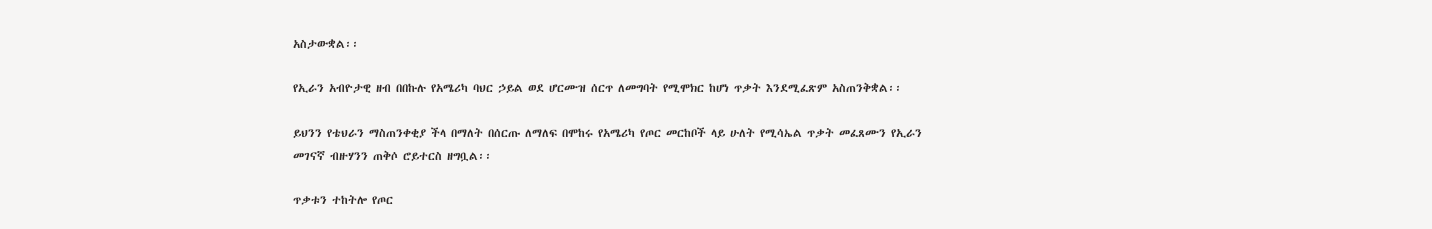አስታውቋል፡፡

የኢራን አብዮታዊ ዘብ በበኩሉ የአሜሪካ ባህር ኃይል ወደ ሆርሙዝ ሰርጥ ለመግባት የሚሞክር ከሆነ ጥቃት እንደሚፈጽም አስጠንቅቋል፡፡

ይህንን የቴህራን ማስጠንቀቂያ ችላ በማለት በሰርጡ ለማለፍ በሞከሩ የአሜሪካ የጦር መርከቦች ላይ ሁለት የሚሳኤል ጥቃት መፈጸሙን የኢራን መገናኛ ብዙሃንን ጠቅሶ ሮይተርስ ዘግቧል፡፡

ጥቃቱን ተከትሎ የጦር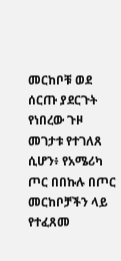መርከቦቹ ወደ ሰርጡ ያደርጉት የነበረው ጉዞ መገታቱ የተገለጸ ሲሆን፥ የአሜሪካ ጦር በበኩሉ በጦር መርከቦቻችን ላይ የተፈጸመ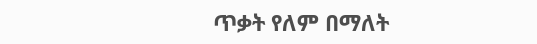ጥቃት የለም በማለት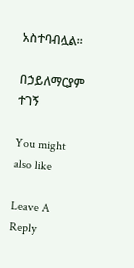አስተባብሏል፡፡

በኃይለማርያም ተገኝ

You might also like

Leave A Reply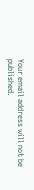Your email address will not be published.